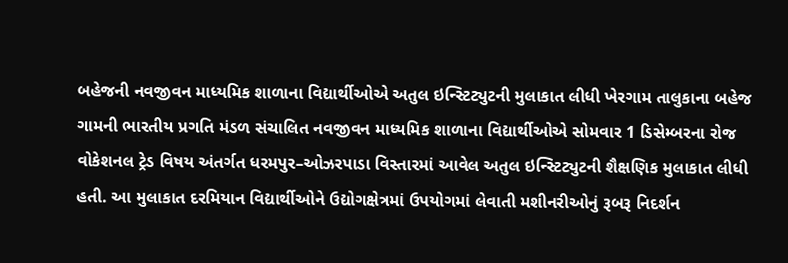બહેજની નવજીવન માધ્યમિક શાળાના વિદ્યાર્થીઓએ અતુલ ઇન્સ્ટિટ્યુટની મુલાકાત લીધી ખેરગામ તાલુકાના બહેજ ગામની ભારતીય પ્રગતિ મંડળ સંચાલિત નવજીવન માધ્યમિક શાળાના વિદ્યાર્થીઓએ સોમવાર 1 ડિસેમ્બરના રોજ વોકેશનલ ટ્રેડ વિષય અંતર્ગત ધરમપુર–ઓઝરપાડા વિસ્તારમાં આવેલ અતુલ ઇન્સ્ટિટ્યુટની શૈક્ષણિક મુલાકાત લીધી હતી. આ મુલાકાત દરમિયાન વિદ્યાર્થીઓને ઉદ્યોગક્ષેત્રમાં ઉપયોગમાં લેવાતી મશીનરીઓનું રૂબરૂ નિદર્શન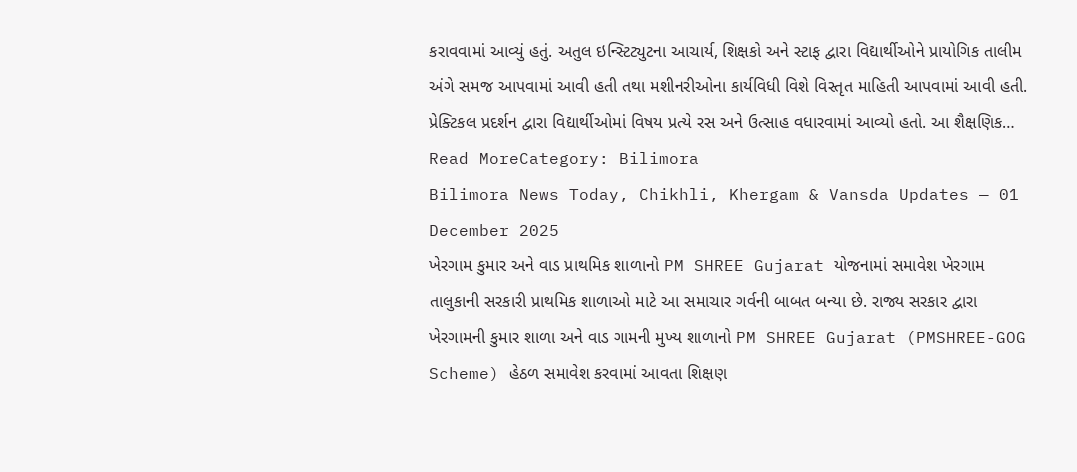કરાવવામાં આવ્યું હતું. અતુલ ઇન્સ્ટિટ્યુટના આચાર્ય, શિક્ષકો અને સ્ટાફ દ્વારા વિદ્યાર્થીઓને પ્રાયોગિક તાલીમ અંગે સમજ આપવામાં આવી હતી તથા મશીનરીઓના કાર્યવિધી વિશે વિસ્તૃત માહિતી આપવામાં આવી હતી. પ્રેક્ટિકલ પ્રદર્શન દ્વારા વિદ્યાર્થીઓમાં વિષય પ્રત્યે રસ અને ઉત્સાહ વધારવામાં આવ્યો હતો. આ શૈક્ષણિક…
Read MoreCategory: Bilimora
Bilimora News Today, Chikhli, Khergam & Vansda Updates — 01 December 2025
ખેરગામ કુમાર અને વાડ પ્રાથમિક શાળાનો PM SHREE Gujarat યોજનામાં સમાવેશ ખેરગામ તાલુકાની સરકારી પ્રાથમિક શાળાઓ માટે આ સમાચાર ગર્વની બાબત બન્યા છે. રાજ્ય સરકાર દ્વારા ખેરગામની કુમાર શાળા અને વાડ ગામની મુખ્ય શાળાનો PM SHREE Gujarat (PMSHREE-GOG Scheme) હેઠળ સમાવેશ કરવામાં આવતા શિક્ષણ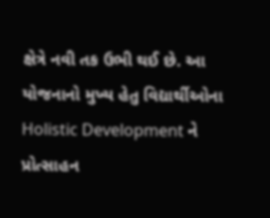ક્ષેત્રે નવી તક ઉભી થઈ છે. આ યોજનાનો મુખ્ય હેતુ વિદ્યાર્થીઓના Holistic Development ને પ્રોત્સાહન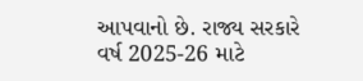આપવાનો છે. રાજ્ય સરકારે વર્ષ 2025-26 માટે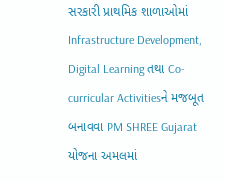સરકારી પ્રાથમિક શાળાઓમાં Infrastructure Development, Digital Learning તથા Co-curricular Activitiesને મજબૂત બનાવવા PM SHREE Gujarat યોજના અમલમાં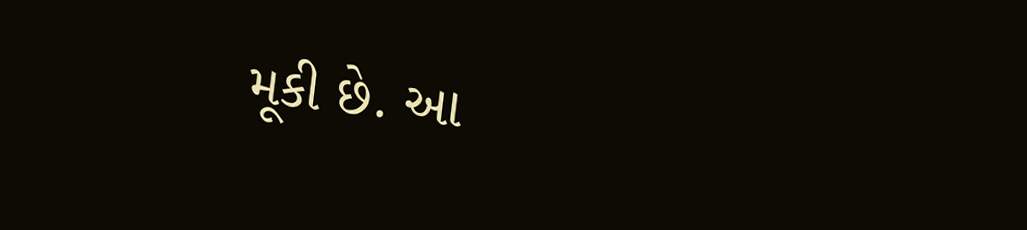મૂકી છે. આ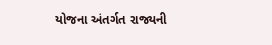યોજના અંતર્ગત રાજ્યની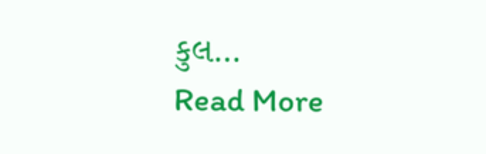કુલ…
Read More